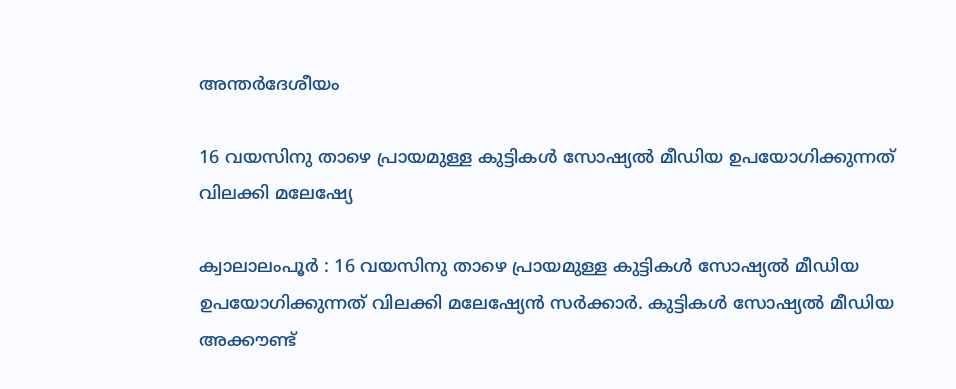അന്തർദേശീയം

16 വയസിനു താഴെ പ്രായമുള്ള കുട്ടികള്‍ സോഷ്യല്‍ മീഡിയ ഉപയോഗിക്കുന്നത് വിലക്കി മലേഷ്യേ

ക്വാലാലംപൂര്‍ : 16 വയസിനു താഴെ പ്രായമുള്ള കുട്ടികള്‍ സോഷ്യല്‍ മീഡിയ ഉപയോഗിക്കുന്നത് വിലക്കി മലേഷ്യേന്‍ സര്‍ക്കാര്‍. കുട്ടികള്‍ സോഷ്യല്‍ മീഡിയ അക്കൗണ്ട്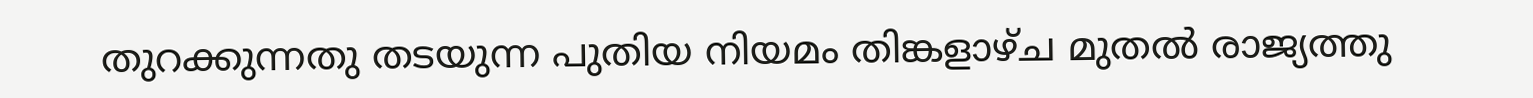തുറക്കുന്നതു തടയുന്ന പുതിയ നിയമം തിങ്കളാഴ്ച മുതല്‍ രാജ്യത്തു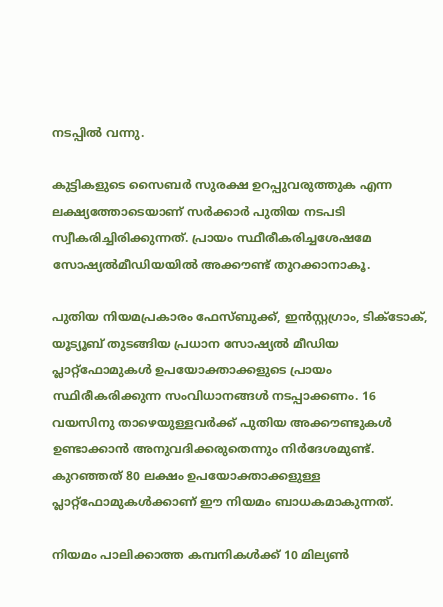നടപ്പില്‍ വന്നു.

കുട്ടികളുടെ സൈബര്‍ സുരക്ഷ ഉറപ്പുവരുത്തുക എന്ന ലക്ഷ്യത്തോടെയാണ് സര്‍ക്കാര്‍ പുതിയ നടപടി സ്വീകരിച്ചിരിക്കുന്നത്. പ്രായം സ്ഥീരീകരിച്ചശേഷമേ സോഷ്യല്‍മീഡിയയില്‍ അക്കൗണ്ട് തുറക്കാനാകൂ.

പുതിയ നിയമപ്രകാരം ഫേസ്ബുക്ക്, ഇന്‍സ്റ്റഗ്രാം, ടിക്ടോക്, യൂട്യൂബ് തുടങ്ങിയ പ്രധാന സോഷ്യല്‍ മീഡിയ പ്ലാറ്റ്ഫോമുകള്‍ ഉപയോക്താക്കളുടെ പ്രായം സ്ഥിരീകരിക്കുന്ന സംവിധാനങ്ങള്‍ നടപ്പാക്കണം. 16 വയസിനു താഴെയുള്ളവര്‍ക്ക് പുതിയ അക്കൗണ്ടുകള്‍ ഉണ്ടാക്കാന്‍ അനുവദിക്കരുതെന്നും നിര്‍ദേശമുണ്ട്. കുറഞ്ഞത് 80 ലക്ഷം ഉപയോക്താക്കളുള്ള പ്ലാറ്റ്ഫോമുകള്‍ക്കാണ് ഈ നിയമം ബാധകമാകുന്നത്.

നിയമം പാലിക്കാത്ത കമ്പനികള്‍ക്ക് 10 മില്യണ്‍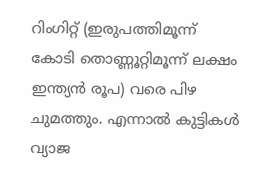റിംഗിറ്റ് (ഇരുപത്തിമൂന്ന് കോടി തൊണ്ണൂറ്റിമൂന്ന് ലക്ഷം ഇന്ത്യന്‍ രൂപ) വരെ പിഴ ചുമത്തും. എന്നാല്‍ കുട്ടികള്‍ വ്യാജ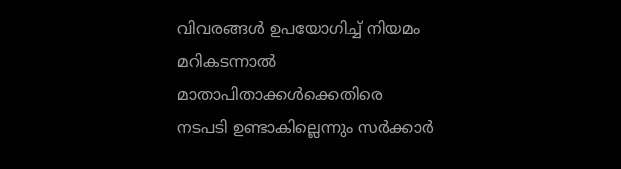വിവരങ്ങള്‍ ഉപയോഗിച്ച് നിയമം മറികടന്നാല്‍ മാതാപിതാക്കള്‍ക്കെതിരെ നടപടി ഉണ്ടാകില്ലെന്നും സര്‍ക്കാര്‍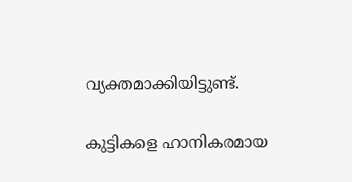വ്യക്തമാക്കിയിട്ടുണ്ട്.

കുട്ടികളെ ഹാനികരമായ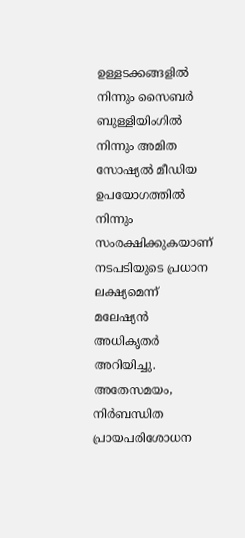ഉള്ളടക്കങ്ങളില്‍ നിന്നും സൈബര്‍ ബുള്ളിയിംഗില്‍ നിന്നും അമിത സോഷ്യല്‍ മീഡിയ ഉപയോഗത്തില്‍ നിന്നും സംരക്ഷിക്കുകയാണ് നടപടിയുടെ പ്രധാന ലക്ഷ്യമെന്ന് മലേഷ്യന്‍ അധികൃതര്‍ അറിയിച്ചു. അതേസമയം, നിര്‍ബന്ധിത പ്രായപരിശോധന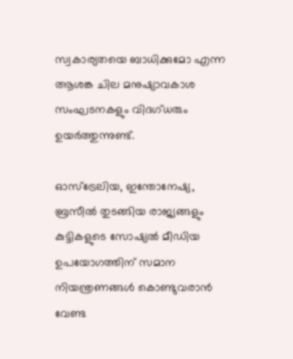സ്വകാര്യതയെ ബാധിക്കുമോ എന്ന ആശങ്ക ചില മനുഷ്യാവകാശ സംഘടനകളും വിദഗ്ധരും ഉയര്‍ത്തുന്നുണ്ട്.

ഓസ്ട്രേലിയ, ഇന്തോനേഷ്യ, ബ്രസീല്‍ തുടങ്ങിയ രാജ്യങ്ങളും കുട്ടികളുടെ സോഷ്യല്‍ മീഡിയ ഉപയോഗത്തിന് സമാന നിയന്ത്രണങ്ങള്‍ കൊണ്ടുവരാന്‍ വേണ്ട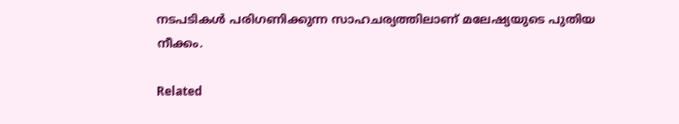നടപടികള്‍ പരിഗണിക്കുന്ന സാഹചര്യത്തിലാണ് മലേഷ്യയുടെ പുതിയ നീക്കം.

Related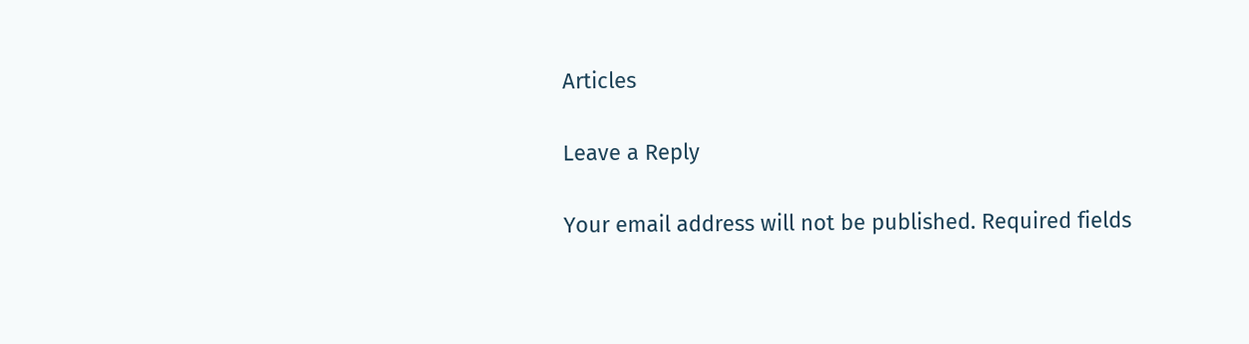Articles

Leave a Reply

Your email address will not be published. Required fields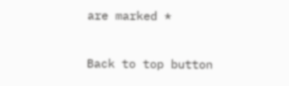are marked *

Back to top button